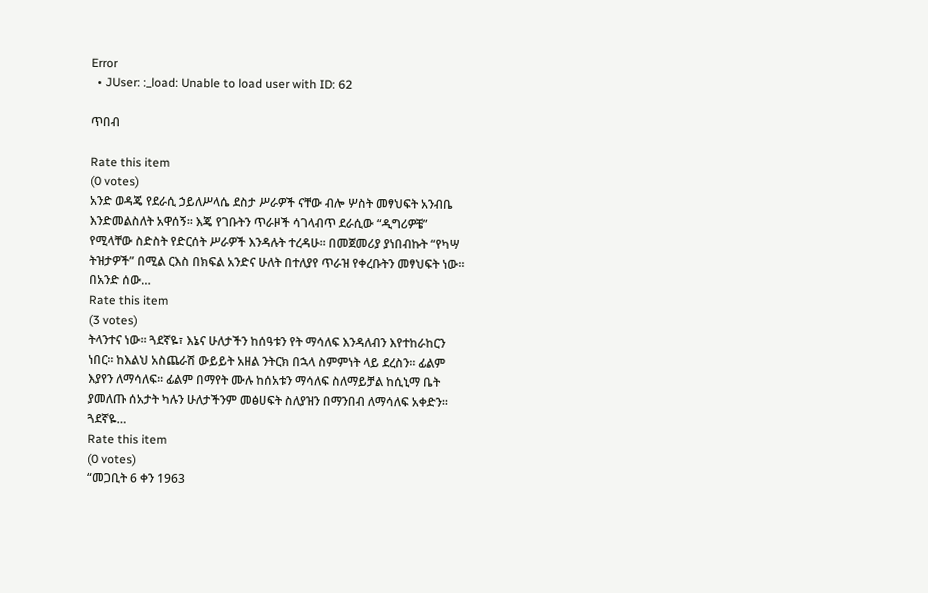Error
  • JUser: :_load: Unable to load user with ID: 62

ጥበብ

Rate this item
(0 votes)
አንድ ወዳጄ የደራሲ ኃይለሥላሴ ደስታ ሥራዎች ናቸው ብሎ ሦስት መፃህፍት አንብቤ እንድመልስለት አዋሰኝ፡፡ እጄ የገቡትን ጥራዞች ሳገላብጥ ደራሲው “ዲግሪዎቼ” የሚላቸው ስድስት የድርሰት ሥራዎች እንዳሉት ተረዳሁ፡፡ በመጀመሪያ ያነበብኩት “የካሣ ትዝታዎች” በሚል ርእስ በክፍል አንድና ሁለት በተለያየ ጥራዝ የቀረቡትን መፃህፍት ነው፡፡በአንድ ሰው…
Rate this item
(3 votes)
ትላንተና ነው፡፡ ጓደኛዬ፣ እኔና ሁለታችን ከሰዓቱን የት ማሳለፍ እንዳለብን እየተከራከርን ነበር፡፡ ከእልህ አስጨራሽ ውይይት አዘል ንትርክ በኋላ ስምምነት ላይ ደረስን፡፡ ፊልም እያየን ለማሳለፍ፡፡ ፊልም በማየት ሙሉ ከሰአቱን ማሳለፍ ስለማይቻል ከሲኒማ ቤት ያመለጡ ሰአታት ካሉን ሁለታችንም መፅሀፍት ስለያዝን በማንበብ ለማሳለፍ አቀድን፡፡ጓደኛዬ…
Rate this item
(0 votes)
“መጋቢት 6 ቀን 1963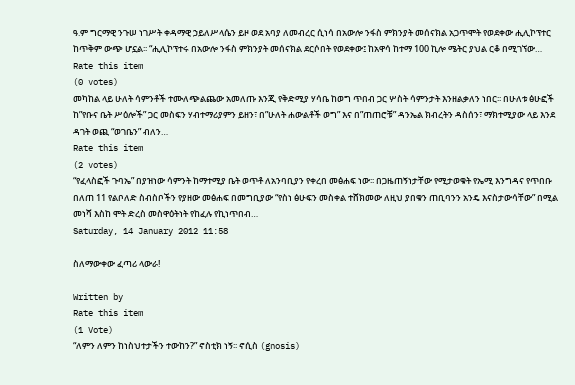ዓ.ም ግርማዊ ንጉሠ ነገሥት ቀዳማዊ ኃይለሥላሴን ይዞ ወደ አባያ ለመብረር ሲነሳ በአውሎ ንፋስ ምክንያት መሰናክል አጋጥሞት የወደቀው ሒሊኮፕተር ከጥቅም ውጭ ሆኗል፡፡ “ሒሊኮፕተሩ በአውሎ ንፋስ ምክንያት መሰናክል ደርሶበት የወደቀው፤ ከአዋሳ ከተማ 100 ኪሎ ሜትር ያህል ርቆ በሚገኘው…
Rate this item
(0 votes)
መካከል ላይ ሁለት ሳምንቶች ተሙለጭልጨው አመለጡ እንጂ የቅድሚያ ሃሳቤ ከወግ ጥበብ ጋር ሦስት ሳምንታት እንዘልቃለን ነበር፡፡ በሁለቱ ፅሁፎች ከ”የቡና ቤት ሥዕሎች” ጋር መስፍን ሃብተማሪያምን ይዘን፣ በ”ሁለት ሐውልቶች ወግ” እና በ”ጠጠሮቹ” ዳንኤል ክብረትን ዳስሰን፣ ማክተሚያው ላይ እንደ ዳገት ወጪ “ወገቤን” ብለን…
Rate this item
(2 votes)
“የፈላስፎች ጉባኤ” በያዝነው ሳምንት ከማተሚያ ቤት ወጥቶ ለአንባቢያን የቀረበ መፅሐፍ ነው፡፡ በጋዜጠኝነታቸው የሚታወቁት የኤሚ እንግዳና የጥበቡ በለጠ 11 የልቦለድ ስብስቦችን የያዘው መፅሐፍ በመግቢያው “የስነ ፅሁፍን መስቀል ተሸክመው ለዚህ ያበቁን ጠቢባንን አንዴ እናስታውሳቸው” በሚል መነሻ እስከ ሞት ድረስ መስዋዕትነት የከፈሉ የኪነጥበብ…
Saturday, 14 January 2012 11:58

ስለማውቀው ፈጣሪ ላውራ!

Written by
Rate this item
(1 Vote)
“ለምን ለምን ከነስህተታችን ተውከን?” ኖስቲክ ነኝ፡፡ ኖሲስ (gnosis)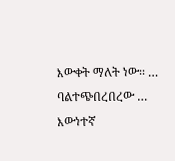እውቀት ማለት ነው፡፡ … ባልተጭበረበረው … እውነተኛ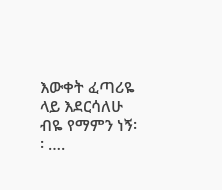እውቀት ፈጣሪዬ ላይ እደርሳለሁ ብዬ የማምን ነኝ፡፡ ….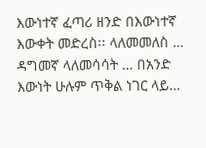እውነተኛ ፈጣሪ ዘንድ በእውነተኛ እውቀት መድረስ፡፡ ላለመመለስ … ዳግመኛ ላለመሳሳት … በአንድ እውነት ሁሉም ጥቅል ነገር ላይ…